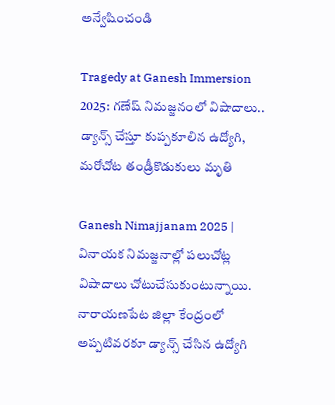అన్వేషించండి

Tragedy at Ganesh Immersion 2025: గణేష్ నిమజ్జనంలో విషాదాలు.. డ్యాన్స్ చేస్తూ కుప్పకూలిన ఉద్యోగి, మరోచోట తండ్రీకొడుకులు మృతి

Ganesh Nimajjanam 2025 | వినాయక నిమజ్జనాల్లో పలుచోట్ల విషాదాలు చోటుచేసుకుంటున్నాయి. నారాయణపేట జిల్లా కేంద్రంలో అప్పటివరకూ డ్యాన్స్ చేసిన ఉద్యోగి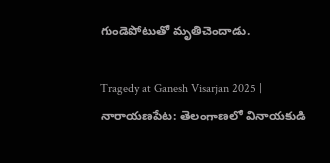గుండెపోటుతో మృతిచెందాడు.

Tragedy at Ganesh Visarjan 2025 | నారాయణపేట: తెలంగాణలో వినాయకుడి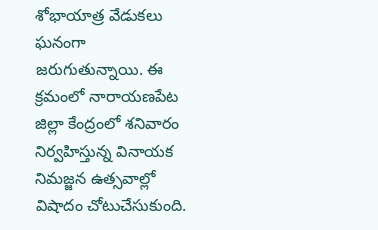శోభాయాత్ర వేడుకలు ఘనంగా జరుగుతున్నాయి. ఈ క్రమంలో నారాయణపేట జిల్లా కేంద్రంలో శనివారం నిర్వహిస్తున్న వినాయక నిమజ్జన ఉత్సవాల్లో విషాదం చోటుచేసుకుంది.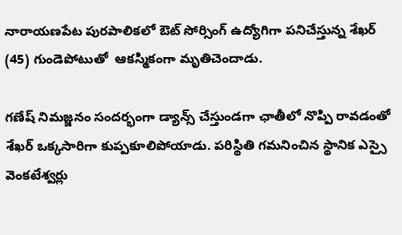నారాయణపేట పురపాలికలో ఔట్ సోర్సింగ్ ఉద్యోగిగా పనిచేస్తున్న శేఖర్ (45) గుండెపోటుతో  ఆకస్మికంగా మృతిచెందాడు.

గణేష్ నిమజ్జనం సందర్భంగా డ్యాన్స్ చేస్తుండగా ఛాతీలో నొప్పి రావడంతో శేఖర్ ఒక్కసారిగా కుప్పకూలిపోయాడు. పరిస్థితి గమనించిన స్థానిక ఎస్సై వెంకటేశ్వర్లు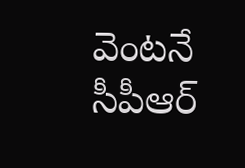వెంటనే సీపీఆర్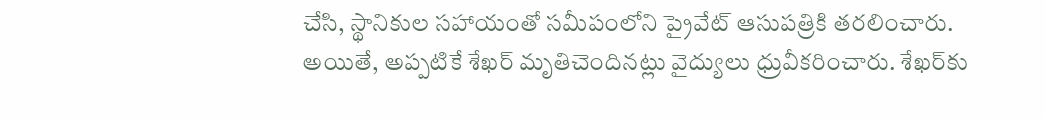చేసి, స్థానికుల సహాయంతో సమీపంలోని ప్రైవేట్ ఆసుపత్రికి తరలించారు. అయితే, అప్పటికే శేఖర్ మృతిచెందినట్లు వైద్యులు ధ్రువీకరించారు. శేఖర్‌కు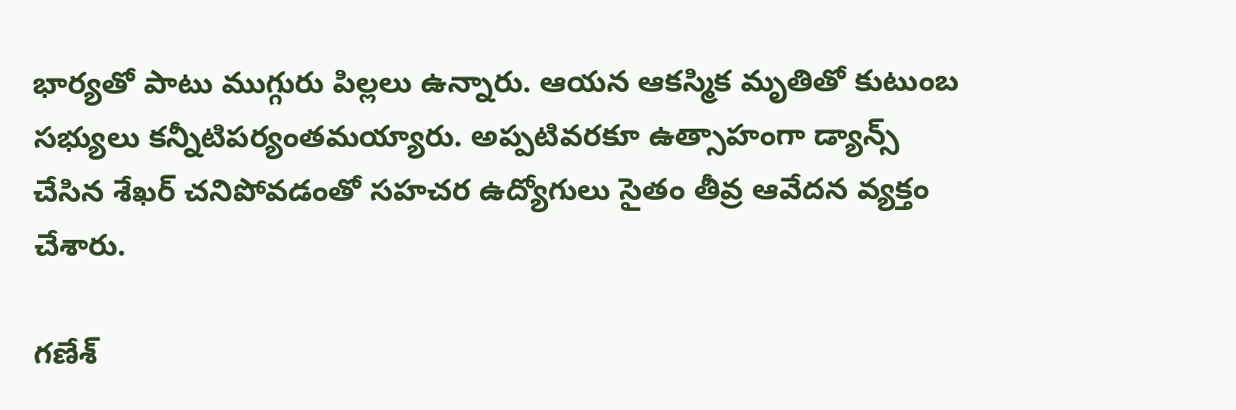భార్యతో పాటు ముగ్గురు పిల్లలు ఉన్నారు. ఆయన ఆకస్మిక మృతితో కుటుంబ సభ్యులు కన్నీటిపర్యంతమయ్యారు. అప్పటివరకూ ఉత్సాహంగా డ్యాన్స్ చేసిన శేఖర్ చనిపోవడంతో సహచర ఉద్యోగులు సైతం తీవ్ర ఆవేదన వ్యక్తం చేశారు.

గణేశ్‌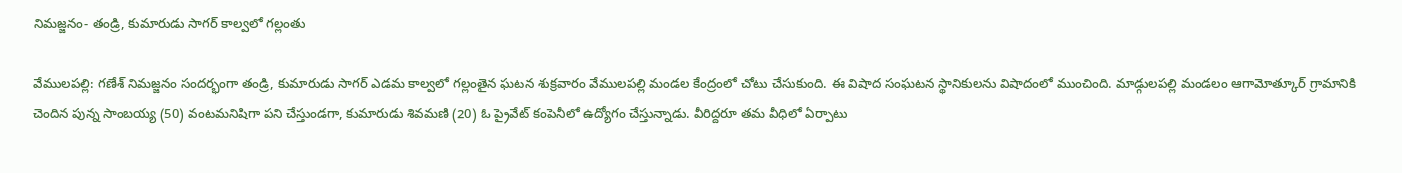నిమజ్జనం- తండ్రి, కుమారుడు సాగర్ కాల్వలో గల్లంతు

వేములపల్లి: గణేశ్ నిమజ్జనం సందర్భంగా తండ్రి, కుమారుడు సాగర్ ఎడమ కాల్వలో గల్లంతైన ఘటన శుక్రవారం వేములపల్లి మండల కేంద్రంలో చోటు చేసుకుంది. ఈ విషాద సంఘటన స్థానికులను విషాదంలో ముంచింది. మాడ్గులపల్లి మండలం ఆగామోత్కూర్ గ్రామానికి చెందిన పున్న సాంబయ్య (50) వంటమనిషిగా పని చేస్తుండగా, కుమారుడు శివమణి (20) ఓ ప్రైవేట్ కంపెనీలో ఉద్యోగం చేస్తున్నాడు. వీరిద్దరూ తమ వీధిలో ఏర్పాటు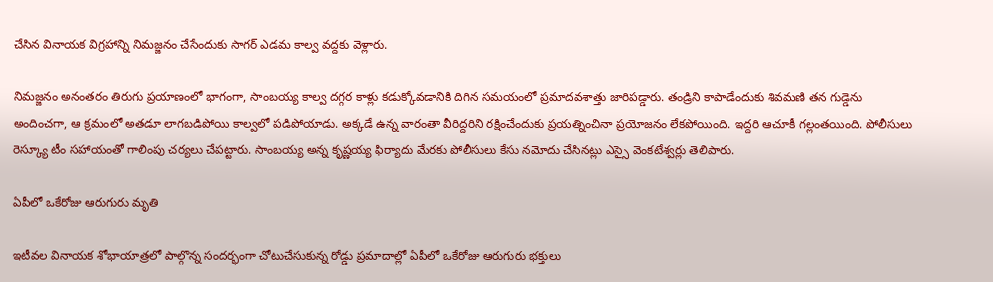చేసిన వినాయక విగ్రహాన్ని నిమజ్జనం చేసేందుకు సాగర్ ఎడమ కాల్వ వద్దకు వెళ్లారు.

నిమజ్జనం అనంతరం తిరుగు ప్రయాణంలో భాగంగా, సాంబయ్య కాల్వ దగ్గర కాళ్లు కడుక్కోవడానికి దిగిన సమయంలో ప్రమాదవశాత్తు జారిపడ్డారు. తండ్రిని కాపాడేందుకు శివమణి తన గుడ్డెను అందించగా, ఆ క్రమంలో అతడూ లాగబడిపోయి కాల్వలో పడిపోయాడు. అక్కడే ఉన్న వారంతా వీరిద్దరిని రక్షించేందుకు ప్రయత్నించినా ప్రయోజనం లేకపోయింది. ఇద్దరి ఆచూకీ గల్లంతయింది. పోలీసులు రెస్క్యూ టీం సహాయంతో గాలింపు చర్యలు చేపట్టారు. సాంబయ్య అన్న కృష్ణయ్య ఫిర్యాదు మేరకు పోలీసులు కేసు నమోదు చేసినట్లు ఎస్సై వెంకటేశ్వర్లు తెలిపారు.

ఏపీలో ఒకేరోజు ఆరుగురు మృతి

ఇటీవల వినాయక శోభాయాత్రలో పాల్గొన్న సందర్భంగా చోటుచేసుకున్న రోడ్డు ప్రమాదాల్లో ఏపీలో ఒకేరోజు ఆరుగురు భక్తులు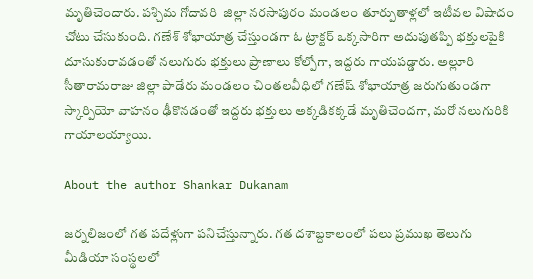మృతిచెందారు. పశ్చిమ గోదావరి  జిల్లా నరసాపురం మండలం తూర్పుతాళ్లలో ఇటీవల విషాదం చోటు చేసుకుంది. గణేశ్ శోభాయాత్ర చేస్తుండగా ఓ ట్రాక్టర్ ఒక్కసారిగా అదుపుతప్పి భక్తులపైకి దూసుకురావడంతో నలుగురు భక్తులు ప్రాణాలు కోల్పోగా, ఇద్దరు గాయపడ్డారు. అల్లూరి సీతారామరాజు జిల్లా పాడేరు మండలం చింతలవీధిలో గణేష్ శోభాయాత్ర జరుగుతుండగా స్కార్పియో వాహనం ఢీకొనడంతో ఇద్దరు భక్తులు అక్కడికక్కడే మృతిచెందగా, మరో నలుగురికి గాయాలయ్యాయి.

About the author Shankar Dukanam

జర్నలిజంలో గత పదేళ్లుగా పనిచేస్తున్నారు. గత దశాబ్దకాలంలో పలు ప్రముఖ తెలుగు మీడియా సంస్థలలో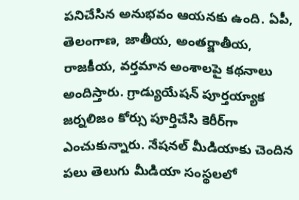పనిచేసిన అనుభవం ఆయనకు ఉంది. ఏపీ, తెలంగాణ, జాతీయ, అంతర్జాతీయ, రాజకీయ, వర్తమాన అంశాలపై కథనాలు అందిస్తారు. గ్రాడ్యుయేషన్ పూర్తయ్యాక జర్నలిజం కోర్సు పూర్తిచేసి కెరీర్‌గా ఎంచుకున్నారు. నేషనల్ మీడియాకు చెందిన పలు తెలుగు మీడియా సంస్థలలో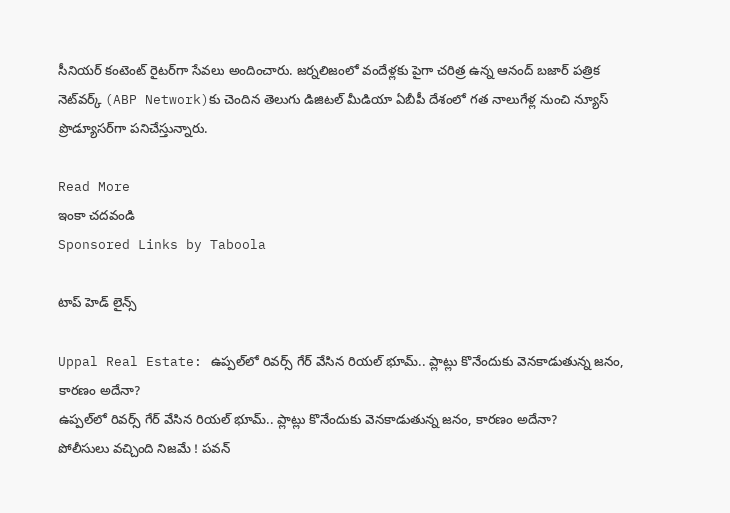సీనియర్ కంటెంట్ రైటర్‌గా సేవలు అందించారు. జర్నలిజంలో వందేళ్లకు పైగా చరిత్ర ఉన్న ఆనంద్ బజార్ పత్రిక నెట్‌వర్క్ (ABP Network)కు చెందిన తెలుగు డిజిటల్ మీడియా ఏబీపీ దేశంలో గత నాలుగేళ్ల నుంచి న్యూస్ ప్రొడ్యూసర్‌గా పనిచేస్తున్నారు.

Read More
ఇంకా చదవండి
Sponsored Links by Taboola

టాప్ హెడ్ లైన్స్

Uppal Real Estate: ఉప్పల్‌లో రివర్స్ గేర్ వేసిన రియల్ భూమ్.. ప్లాట్లు కొనేందుకు వెనకాడుతున్న జనం, కారణం అదేనా?
ఉప్పల్‌లో రివర్స్ గేర్ వేసిన రియల్ భూమ్.. ప్లాట్లు కొనేందుకు వెనకాడుతున్న జనం, కారణం అదేనా?
పోలీసులు వచ్చింది నిజమే ! పవన్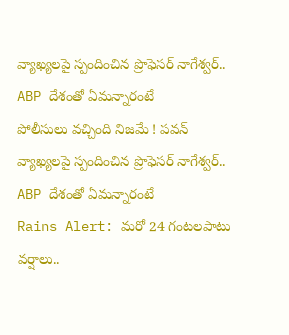వ్యాఖ్యలపై స్పందించిన ప్రొఫెసర్ నాగేశ్వర్.. ABP దేశంతో ఏమన్నారంటే
పోలీసులు వచ్చింది నిజమే ! పవన్ వ్యాఖ్యలపై స్పందించిన ప్రొఫెసర్ నాగేశ్వర్.. ABP దేశంతో ఏమన్నారంటే
Rains Alert: మరో 24 గంటలపాటు వర్షాలు..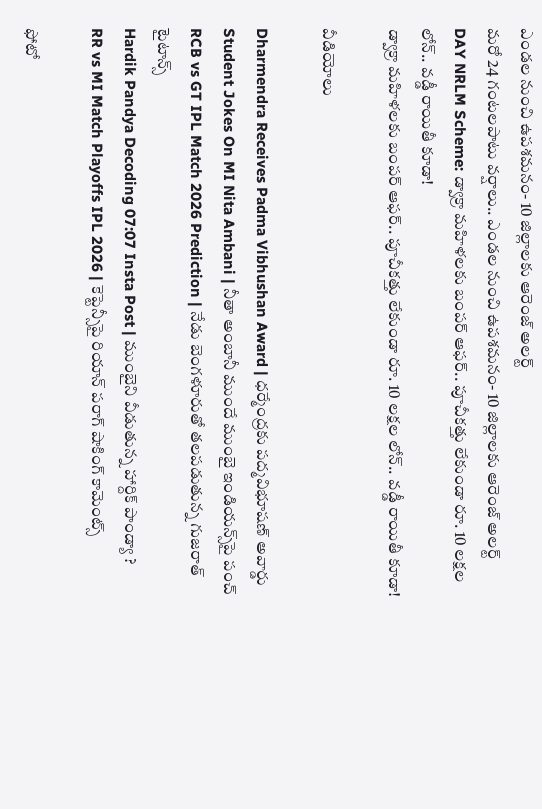ఎండల నుంచి ఉపశమనం- 10 జిల్లాలకు ఆరెంజ్ అలర్ట్
మరో 24 గంటలపాటు వర్షాలు.. ఎండల నుంచి ఉపశమనం- 10 జిల్లాలకు ఆరెంజ్ అలర్ట్
DAY NRLM Scheme: డ్వాక్రా మహిళలకు బంపర్ ఆఫర్.. పూచీకత్తు లేకుండా రూ. 10 లక్షల లోన్.. వడ్డీ రాయితీ కూడా!
డ్వాక్రా మహిళలకు బంపర్ ఆఫర్.. పూచీకత్తు లేకుండా రూ. 10 లక్షల లోన్.. వడ్డీ రాయితీ కూడా!

వీడియోలు

Dharmendra Receives Padma Vibhushan Award | ధర్మేంద్రకు పద్మవిభూషణ్ అవార్డు
Student Jokes On MI Nita Ambani | నీతా అంబానీ ముందే ముంబై ఇండియన్స్‌పై పంచ్
RCB vs GT IPL Match 2026 Prediction | నేడు బెంగళూరుతో తలపడుతున్న గుజరాత్ టైటాన్స్
Hardik Pandya Decoding 07:07 Insta Post | ముంబైని వీడుతున్న హార్దిక్ పాండ్యా ?
RR vs MI Match Playoffs IPL 2026 | కెప్టెన్సీపై రియాన్ పరాగ్ షాకింగ్ కామెంట్స్

ఫోటో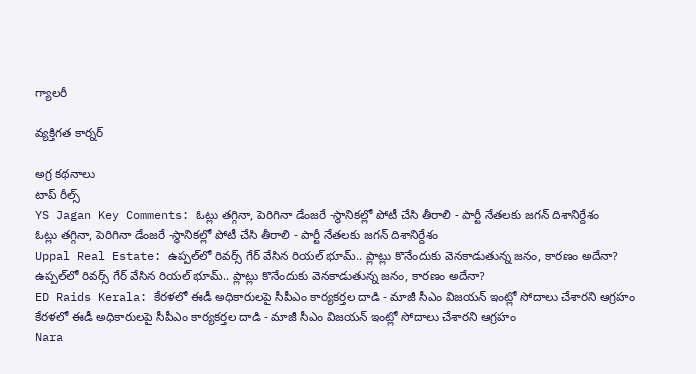గ్యాలరీ

వ్యక్తిగత కార్నర్

అగ్ర కథనాలు
టాప్ రీల్స్
YS Jagan Key Comments: ఓట్లు తగ్గినా, పెరిగినా డేంజరే -స్థానికల్లో పోటీ చేసి తీరాలి - పార్టీ నేతలకు జగన్ దిశానిర్దేశం
ఓట్లు తగ్గినా, పెరిగినా డేంజరే -స్థానికల్లో పోటీ చేసి తీరాలి - పార్టీ నేతలకు జగన్ దిశానిర్దేశం
Uppal Real Estate: ఉప్పల్‌లో రివర్స్ గేర్ వేసిన రియల్ భూమ్.. ప్లాట్లు కొనేందుకు వెనకాడుతున్న జనం, కారణం అదేనా?
ఉప్పల్‌లో రివర్స్ గేర్ వేసిన రియల్ భూమ్.. ప్లాట్లు కొనేందుకు వెనకాడుతున్న జనం, కారణం అదేనా?
ED Raids Kerala: కేరళలో ఈడీ అధికారులపై సీపీఎం కార్యకర్తల దాడి - మాజీ సీఎం విజయన్ ఇంట్లో సోదాలు చేశారని ఆగ్రహం
కేరళలో ఈడీ అధికారులపై సీపీఎం కార్యకర్తల దాడి - మాజీ సీఎం విజయన్ ఇంట్లో సోదాలు చేశారని ఆగ్రహం
Nara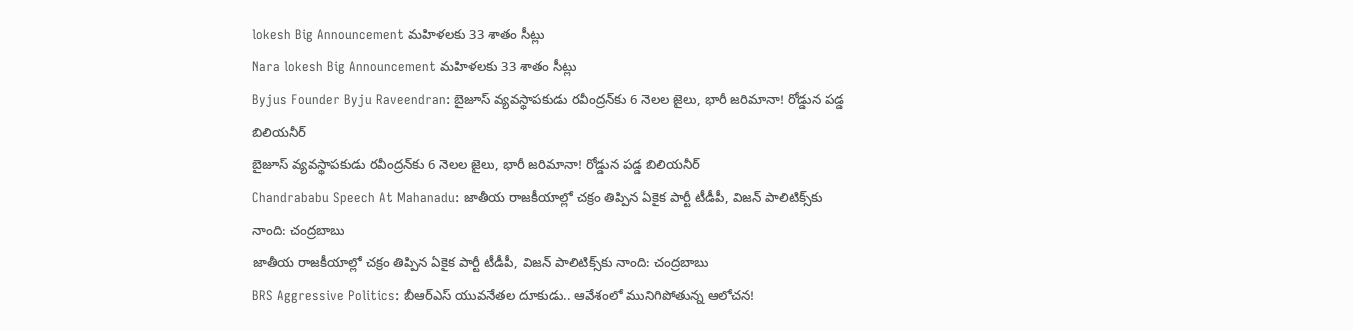lokesh Big Announcement మహిళలకు 33 శాతం సీట్లు
Nara lokesh Big Announcement మహిళలకు 33 శాతం సీట్లు
Byjus Founder Byju Raveendran: బైజూస్ వ్యవస్థాపకుడు రవీంద్రన్‌కు 6 నెలల జైలు, భారీ జరిమానా! రోడ్డున పడ్డ బిలియనీర్
బైజూస్ వ్యవస్థాపకుడు రవీంద్రన్‌కు 6 నెలల జైలు, భారీ జరిమానా! రోడ్డున పడ్డ బిలియనీర్
Chandrababu Speech At Mahanadu: జాతీయ రాజకీయాల్లో చక్రం తిప్పిన ఏకైక పార్టీ టీడీపీ, విజన్ పాలిటిక్స్‌కు నాంది: చంద్రబాబు
జాతీయ రాజకీయాల్లో చక్రం తిప్పిన ఏకైక పార్టీ టీడీపీ, విజన్ పాలిటిక్స్‌కు నాంది: చంద్రబాబు
BRS Aggressive Politics: బీఆర్ఎస్ యువనేతల దూకుడు.. ఆవేశంలో మునిగిపోతున్న ఆలోచన!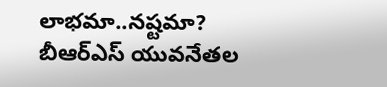లాభమా..నష్టమా?
బీఆర్ఎస్ యువనేతల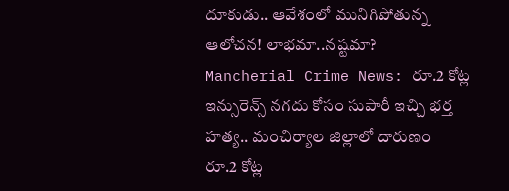దూకుడు.. ఆవేశంలో మునిగిపోతున్న ఆలోచన! లాభమా..నష్టమా?
Mancherial Crime News: రూ.2 కోట్ల ఇన్సురెన్స్ నగదు కోసం సుపారీ ఇచ్చి భర్త హత్య.. మంచిర్యాల జిల్లాలో దారుణం
రూ.2 కోట్ల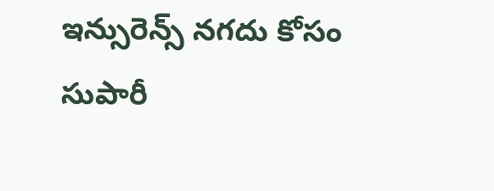ఇన్సురెన్స్ నగదు కోసం సుపారీ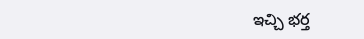ఇచ్చి భర్త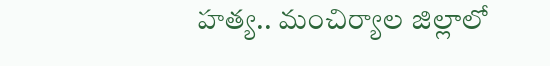హత్య.. మంచిర్యాల జిల్లాలో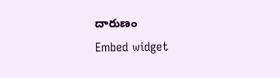దారుణం
Embed widget